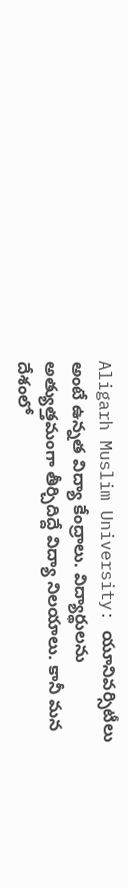Aligarh Muslim University: యూనివర్సిటీలు అంటే ఉన్నత విద్యా కేంద్రాలు. విద్యార్థులను అత్యుత్తమంగా తీర్చిదిద్దే విద్యా నిలయాలు. కానీ మన దేశంలో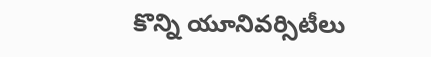కొన్ని యూనివర్సిటీలు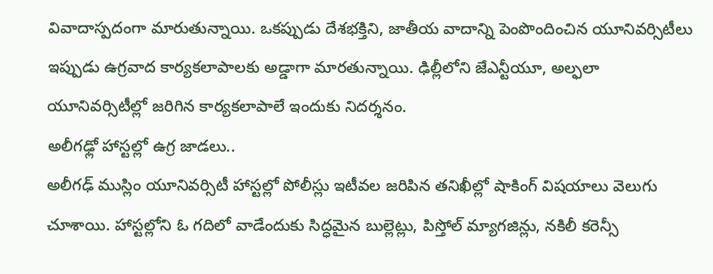వివాదాస్పదంగా మారుతున్నాయి. ఒకప్పుడు దేశభక్తిని, జాతీయ వాదాన్ని పెంపొందించిన యూనివర్సిటీలు ఇప్పుడు ఉగ్రవాద కార్యకలాపాలకు అడ్డాగా మారతున్నాయి. ఢిల్లీలోని జేఎన్టీయూ, అల్ఫలా యూనివర్సిటీల్లో జరిగిన కార్యకలాపాలే ఇందుకు నిదర్శనం.
అలీగఢ్లో హాస్టల్లో ఉగ్ర జాడలు..
అలీగఢ్ ముస్లిం యూనివర్సిటీ హాస్టల్లో పోలీస్లు ఇటీవల జరిపిన తనిఖీల్లో షాకింగ్ విషయాలు వెలుగు చూశాయి. హాస్టల్లోని ఓ గదిలో వాడేందుకు సిద్ధమైన బుల్లెట్లు, పిస్తోల్ మ్యాగజిన్లు, నకిలీ కరెన్సీ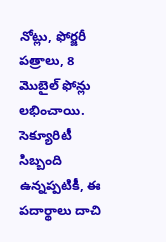నోట్లు, ఫోర్జరీ పత్రాలు, 8 మొబైల్ ఫోన్లు లభించాయి. సెక్యూరిటీ సిబ్బంది ఉన్నప్పటికీ, ఈ పదార్థాలు దాచి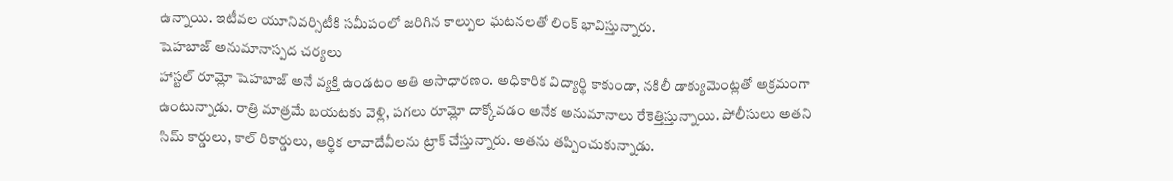ఉన్నాయి. ఇటీవల యూనివర్సిటీకి సమీపంలో జరిగిన కాల్పుల ఘటనలతో లింక్ భావిస్తున్నారు.
షెహబాజ్ అనుమానాస్పద చర్యలు
హాస్టల్ రూమ్లో షెహబాజ్ అనే వ్యక్తి ఉండటం అతి అసాధారణం. అధికారిక విద్యార్థి కాకుండా, నకిలీ డాక్యుమెంట్లతో అక్రమంగా ఉంటున్నాడు. రాత్రి మాత్రమే బయటకు వెళ్లి, పగలు రూమ్లో దాక్కోవడం అనేక అనుమానాలు రేకెత్తిస్తున్నాయి. పోలీసులు అతని సిమ్ కార్డులు, కాల్ రికార్డులు, ఆర్థిక లావాదేవీలను ట్రాక్ చేస్తున్నారు. అతను తప్పించుకున్నాడు.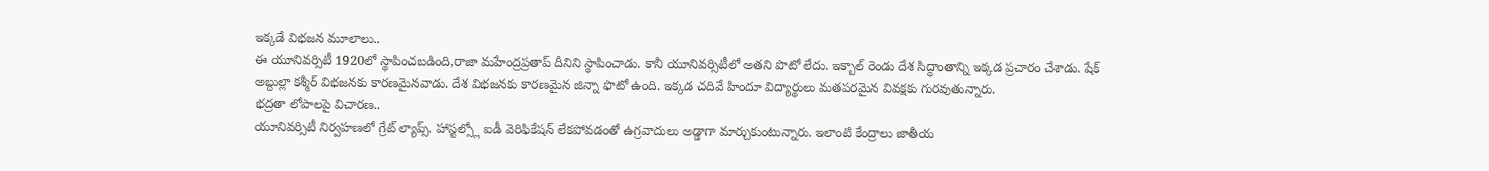ఇక్కడే విభజన మూలాలు..
ఈ యూనివర్సిటీ 1920లో స్థాపించబడింది,రాజా మహేంద్రప్రతాప్ దీనిని స్థాపించాడు. కానీ యూనివర్సిటీలో అతని పొటో లేదు. ఇక్బాల్ రెండు దేశ సిద్ధాంతాన్ని ఇక్కడ ప్రచారం చేశాడు. షేక్ అబ్దుల్లా కశ్మీర్ విభజనకు కారణమైనవాడు. దేశ విభజనకు కారణమైన జిన్నా ఫొటో ఉంది. ఇక్కడ చదివే హిందూ విద్యార్థులు మతపరమైన వివక్షకు గురవుతున్నారు.
భద్రతా లోపాలపై విచారణ..
యూనివర్సిటీ నిర్వహణలో గ్రేట్ ల్యాప్స్. హాస్టల్స్లో ఐడీ వెరిఫికేషన్ లేకపోవడంతో ఉగ్రవాదులు అడ్డాగా మార్చుకుంటున్నారు. ఇలాంటి కేంద్రాలు జాతీయ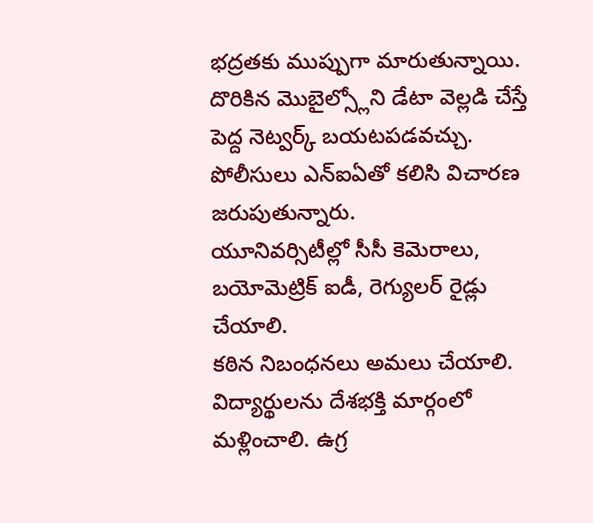భద్రతకు ముప్పుగా మారుతున్నాయి. దొరికిన మొబైల్స్లోని డేటా వెల్లడి చేస్తే పెద్ద నెట్వర్క్ బయటపడవచ్చు. పోలీసులు ఎన్ఐఏతో కలిసి విచారణ జరుపుతున్నారు.
యూనివర్సిటీల్లో సీసీ కెమెరాలు, బయోమెట్రిక్ ఐడీ, రెగ్యులర్ రైడ్లు చేయాలి.
కఠిన నిబంధనలు అమలు చేయాలి. విద్యార్థులను దేశభక్తి మార్గంలో మళ్లించాలి. ఉగ్ర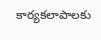కార్యకలాపాలకు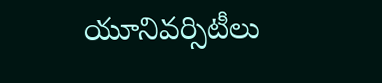యూనివర్సిటీలు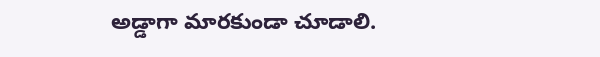అడ్డాగా మారకుండా చూడాలి.